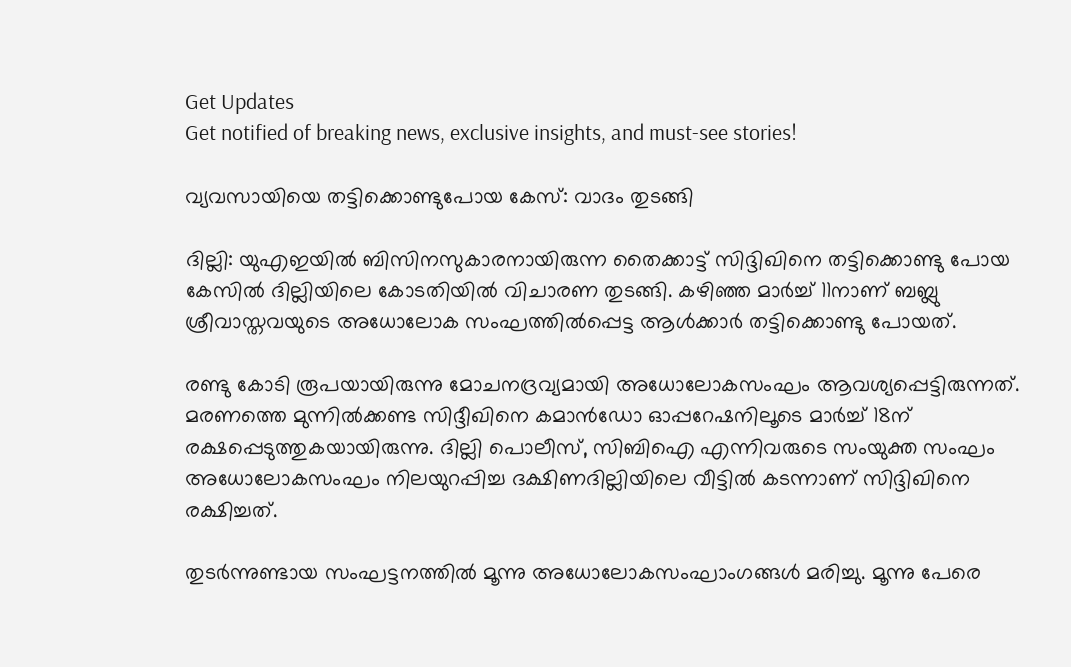Get Updates
Get notified of breaking news, exclusive insights, and must-see stories!

വ്യവസായിയെ തട്ടിക്കൊണ്ടുപോയ കേസ്: വാദം തുടങ്ങി

ദില്ലി: യുഎഇയില്‍ ബിസിനസുകാരനായിരുന്ന തൈക്കാട്ട് സിദ്ദിഖിനെ തട്ടിക്കൊണ്ടു പോയ കേസില്‍ ദില്ലിയിലെ കോടതിയില്‍ വിചാരണ തുടങ്ങി. കഴിഞ്ഞ മാര്‍ച്ച് 11നാണ് ബബ്ലു ശ്രീവാസ്തവയുടെ അധോലോക സംഘത്തില്‍പ്പെട്ട ആള്‍ക്കാര്‍ തട്ടിക്കൊണ്ടു പോയത്.

രണ്ടു കോടി രൂപയായിരുന്നു മോചനദ്രവ്യമായി അധോലോകസംഘം ആവശ്യപ്പെട്ടിരുന്നത്. മരണത്തെ മുന്നില്‍ക്കണ്ട സിദ്ദീഖിനെ കമാന്‍ഡോ ഓപ്പറേഷനിലൂടെ മാര്‍ച്ച് 18ന് രക്ഷപ്പെടുത്തുകയായിരുന്നു. ദില്ലി പൊലീസ്, സിബിഐ എന്നിവരുടെ സംയുക്ത സംഘം അധോലോകസംഘം നിലയുറപ്പിച്ച ദക്ഷിണദില്ലിയിലെ വീട്ടില്‍ കടന്നാണ് സിദ്ദിഖിനെ രക്ഷിച്ചത്.

തുടര്‍ന്നുണ്ടായ സംഘട്ടനത്തില്‍ മൂന്നു അധോലോകസംഘാംഗങ്ങള്‍ മരിച്ചു. മൂന്നു പേരെ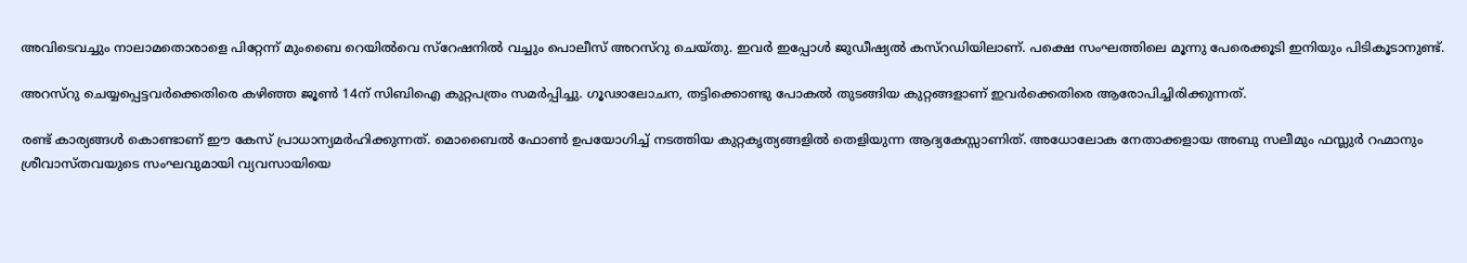അവിടെവച്ചും നാലാമതൊരാളെ പിറ്റേന്ന് മുംബൈ റെയില്‍വെ സ്റേഷനില്‍ വച്ചും പൊലീസ് അറസ്റു ചെയ്തു. ഇവര്‍ ഇപ്പോള്‍ ജുഡീഷ്യല്‍ കസ്റഡിയിലാണ്. പക്ഷെ സംഘത്തിലെ മൂന്നു പേരെക്കൂടി ഇനിയും പിടികൂടാനുണ്ട്.

അറസ്റു ചെയ്യപ്പെട്ടവര്‍ക്കെതിരെ കഴിഞ്ഞ ജൂണ്‍ 14ന് സിബിഐ കുറ്റപത്രം സമര്‍പ്പിച്ചു. ഗൂഢാലോചന, തട്ടിക്കൊണ്ടു പോകല്‍ തുടങ്ങിയ കുറ്റങ്ങളാണ് ഇവര്‍ക്കെതിരെ ആരോപിച്ചിരിക്കുന്നത്.

രണ്ട് കാര്യങ്ങള്‍ കൊണ്ടാണ് ഈ കേസ് പ്രാധാന്യമര്‍ഹിക്കുന്നത്. മൊബൈല്‍ ഫോണ്‍ ഉപയോഗിച്ച് നടത്തിയ കുറ്റകൃത്യങ്ങളില്‍ തെളിയുന്ന ആദ്യകേസ്സാണിത്. അധോലോക നേതാക്കളായ അബു സലീമും ഫസ്ലുര്‍ റഹ്മാനും ശ്രീവാസ്തവയുടെ സംഘവുമായി വ്യവസായിയെ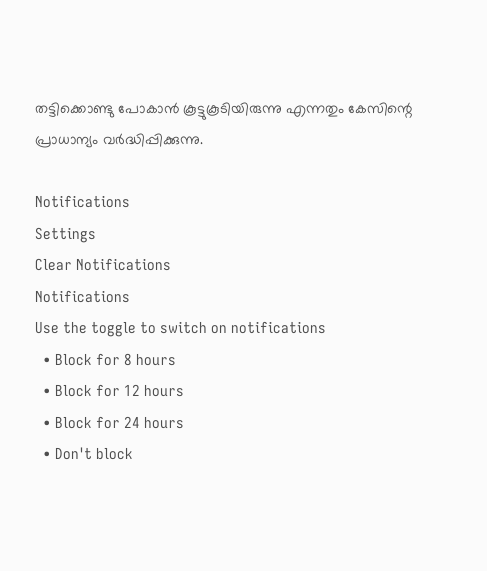തട്ടിക്കൊണ്ടു പോകാന്‍ കൂട്ടുകൂടിയിരുന്നു എന്നതും കേസിന്റെ പ്രാധാന്യം വര്‍ദ്ധിപ്പിക്കുന്നു.

Notifications
Settings
Clear Notifications
Notifications
Use the toggle to switch on notifications
  • Block for 8 hours
  • Block for 12 hours
  • Block for 24 hours
  • Don't block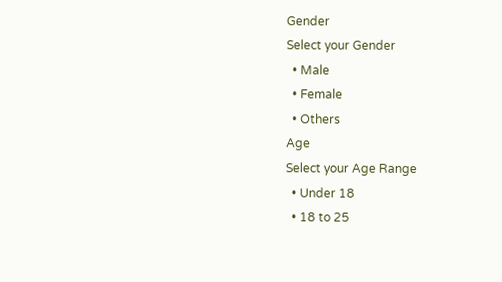Gender
Select your Gender
  • Male
  • Female
  • Others
Age
Select your Age Range
  • Under 18
  • 18 to 25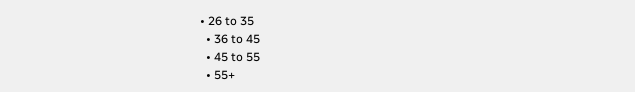• 26 to 35
  • 36 to 45
  • 45 to 55
  • 55+